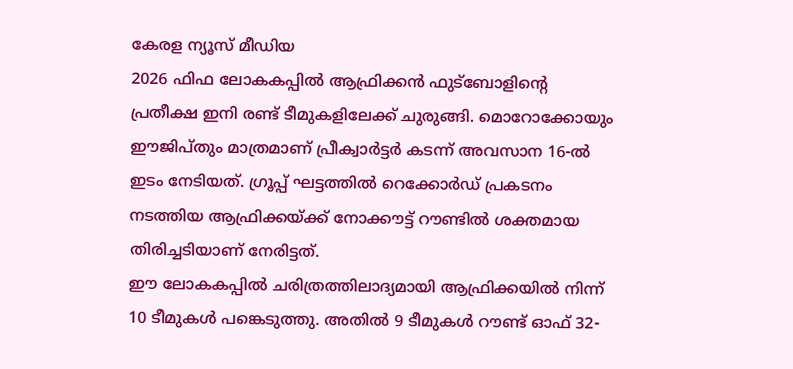കേരള ന്യൂസ് മീഡിയ
2026 ഫിഫ ലോകകപ്പിൽ ആഫ്രിക്കൻ ഫുട്ബോളിന്റെ പ്രതീക്ഷ ഇനി രണ്ട് ടീമുകളിലേക്ക് ചുരുങ്ങി. മൊറോക്കോയും ഈജിപ്തും മാത്രമാണ് പ്രീക്വാർട്ടർ കടന്ന് അവസാന 16-ൽ ഇടം നേടിയത്. ഗ്രൂപ്പ് ഘട്ടത്തിൽ റെക്കോർഡ് പ്രകടനം നടത്തിയ ആഫ്രിക്കയ്ക്ക് നോക്കൗട്ട് റൗണ്ടിൽ ശക്തമായ തിരിച്ചടിയാണ് നേരിട്ടത്.
ഈ ലോകകപ്പിൽ ചരിത്രത്തിലാദ്യമായി ആഫ്രിക്കയിൽ നിന്ന് 10 ടീമുകൾ പങ്കെടുത്തു. അതിൽ 9 ടീമുകൾ റൗണ്ട് ഓഫ് 32-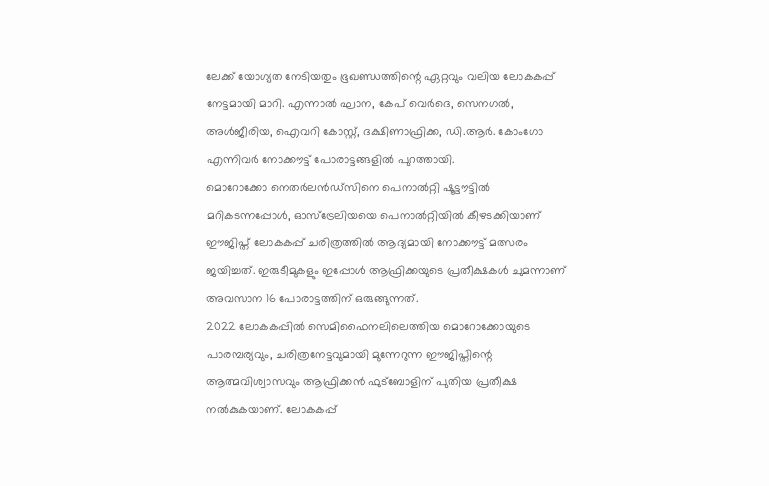ലേക്ക് യോഗ്യത നേടിയതും ഭൂഖണ്ഡത്തിന്റെ ഏറ്റവും വലിയ ലോകകപ്പ് നേട്ടമായി മാറി. എന്നാൽ ഘാന, കേപ് വെർദെ, സെനഗൽ, അൾജീരിയ, ഐവറി കോസ്റ്റ്, ദക്ഷിണാഫ്രിക്ക, ഡി.ആർ. കോംഗോ എന്നിവർ നോക്കൗട്ട് പോരാട്ടങ്ങളിൽ പുറത്തായി.
മൊറോക്കോ നെതർലൻഡ്സിനെ പെനാൽറ്റി ഷൂട്ടൗട്ടിൽ മറികടന്നപ്പോൾ, ഓസ്ട്രേലിയയെ പെനാൽറ്റിയിൽ കീഴടക്കിയാണ് ഈജിപ്ത് ലോകകപ്പ് ചരിത്രത്തിൽ ആദ്യമായി നോക്കൗട്ട് മത്സരം ജയിച്ചത്. ഇരുടീമുകളും ഇപ്പോൾ ആഫ്രിക്കയുടെ പ്രതീക്ഷകൾ ചുമന്നാണ് അവസാന 16 പോരാട്ടത്തിന് ഒരുങ്ങുന്നത്.
2022 ലോകകപ്പിൽ സെമിഫൈനലിലെത്തിയ മൊറോക്കോയുടെ പാരമ്പര്യവും, ചരിത്രനേട്ടവുമായി മുന്നേറുന്ന ഈജിപ്തിന്റെ ആത്മവിശ്വാസവും ആഫ്രിക്കൻ ഫുട്ബോളിന് പുതിയ പ്രതീക്ഷ നൽകുകയാണ്. ലോകകപ്പ്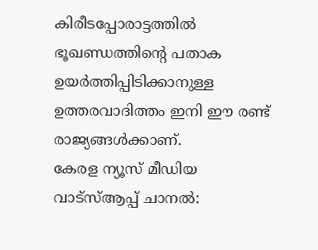കിരീടപ്പോരാട്ടത്തിൽ ഭൂഖണ്ഡത്തിന്റെ പതാക ഉയർത്തിപ്പിടിക്കാനുള്ള ഉത്തരവാദിത്തം ഇനി ഈ രണ്ട് രാജ്യങ്ങൾക്കാണ്.
കേരള ന്യൂസ് മീഡിയ
വാട്സ്ആപ്പ് ചാനൽ: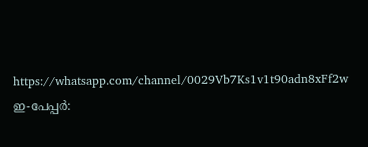https://whatsapp.com/channel/0029Vb7Ks1v1t90adn8xFf2w
ഇ-പേപ്പർ: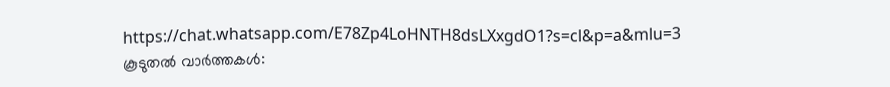https://chat.whatsapp.com/E78Zp4LoHNTH8dsLXxgdO1?s=cl&p=a&mlu=3
കൂടുതൽ വാർത്തകൾ: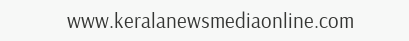www.keralanewsmediaonline.com